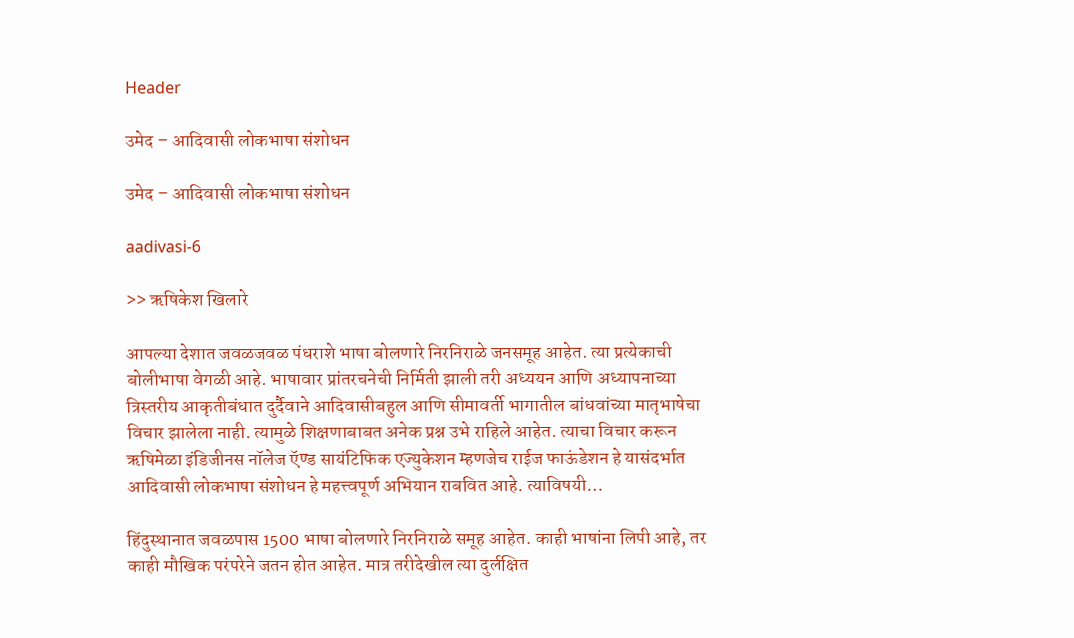Header

उमेद – आदिवासी लोकभाषा संशोधन

उमेद – आदिवासी लोकभाषा संशोधन

aadivasi-6

>> ऋषिकेश खिलारे

आपल्या देशात जवळजवळ पंधराशे भाषा बोलणारे निरनिराळे जनसमूह आहेत. त्या प्रत्येकाची बोलीभाषा वेगळी आहे. भाषावार प्रांतरचनेची निर्मिती झाली तरी अध्ययन आणि अध्यापनाच्या त्रिस्तरीय आकृतीबंधात दुर्दैवाने आदिवासीबहुल आणि सीमावर्ती भागातील बांधवांच्या मातृभाषेचा विचार झालेला नाही. त्यामुळे शिक्षणाबाबत अनेक प्रश्न उभे राहिले आहेत. त्याचा विचार करून ऋषिमेळा इंडिजीनस नॉलेज ऍण्ड सायंटिफिक एज्युकेशन म्हणजेच राईज फाऊंडेशन हे यासंदर्भात आदिवासी लोकभाषा संशोधन हे महत्त्वपूर्ण अभियान राबवित आहे. त्याविषयी…

हिंदुस्थानात जवळपास 1500 भाषा बोलणारे निरनिराळे समूह आहेत. काही भाषांना लिपी आहे, तर काही मौखिक परंपरेने जतन होत आहेत. मात्र तरीदेखील त्या दुर्लक्षित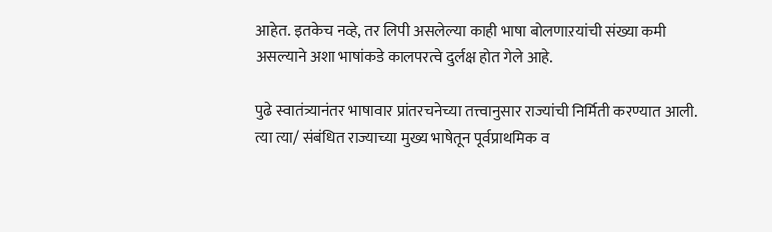आहेत. इतकेच नव्हे, तर लिपी असलेल्या काही भाषा बोलणाऱयांची संख्या कमी असल्याने अशा भाषांकडे कालपरत्वे दुर्लक्ष होत गेले आहे.

पुढे स्वातंत्र्यानंतर भाषावार प्रांतरचनेच्या तत्त्वानुसार राज्यांची निर्मिती करण्यात आली. त्या त्या/ संबंधित राज्याच्या मुख्य भाषेतून पूर्वप्राथमिक व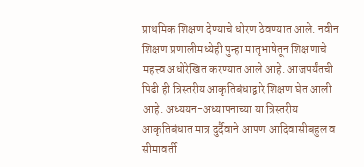प्राथमिक शिक्षण देण्याचे धोरण ठेवण्यात आले. नवीन शिक्षण प्रणालीमध्येही पुन्हा मातृभाषेतून शिक्षणाचे महत्त्व अधोरेखित करण्यात आले आहे. आजपर्यंतची पिढी ही त्रिस्तरीय आकृतिबंधाद्वारे शिक्षण घेत आली आहे. अध्ययन-अध्यापनाच्या या त्रिस्तरीय आकृतिबंधात मात्र दुर्दैवाने आपण आदिवासीबहुल व सीमावर्ती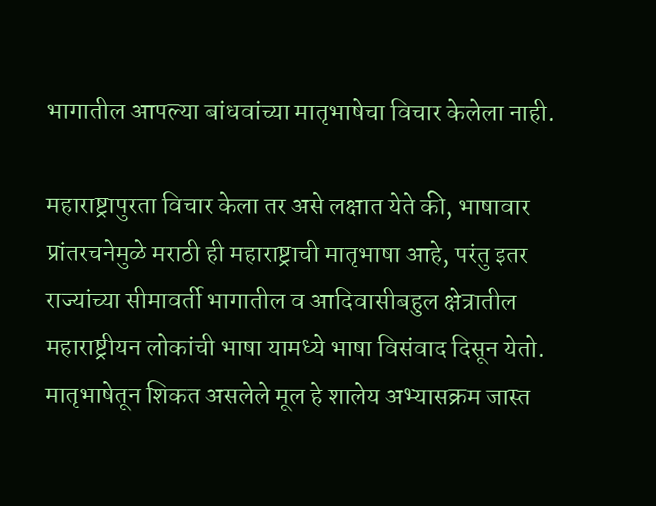भागातील आपल्या बांधवांच्या मातृभाषेचा विचार केलेला नाही.

महाराष्ट्रापुरता विचार केला तर असे लक्षात येते की, भाषावार प्रांतरचनेमुळे मराठी ही महाराष्ट्राची मातृभाषा आहे, परंतु इतर राज्यांच्या सीमावर्ती भागातील व आदिवासीबहुल क्षेत्रातील महाराष्ट्रीयन लोकांची भाषा यामध्ये भाषा विसंवाद दिसून येतो. मातृभाषेतून शिकत असलेले मूल हे शालेय अभ्यासक्रम जास्त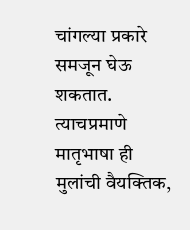चांगल्या प्रकारे समजून घेऊ शकतात. त्याचप्रमाणे मातृभाषा ही मुलांची वैयक्तिक,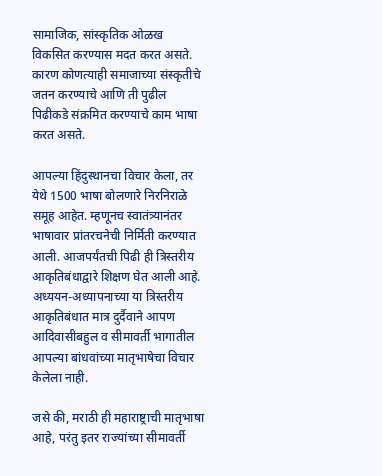सामाजिक, सांस्कृतिक ओळख विकसित करण्यास मदत करत असते. कारण कोणत्याही समाजाच्या संस्कृतीचे जतन करण्याचे आणि ती पुढील पिढीकडे संक्रमित करण्याचे काम भाषा करत असते.

आपल्या हिंदुस्थानचा विचार केला, तर येथे 1500 भाषा बोलणारे निरनिराळे समूह आहेत. म्हणूनच स्वातंत्र्यानंतर भाषावार प्रांतरचनेची निर्मिती करण्यात आली. आजपर्यंतची पिढी ही त्रिस्तरीय आकृतिबंधाद्वारे शिक्षण घेत आली आहे. अध्ययन-अध्यापनाच्या या त्रिस्तरीय आकृतिबंधात मात्र दुर्दैवाने आपण आदिवासीबहुल व सीमावर्ती भागातील आपल्या बांधवांच्या मातृभाषेचा विचार केलेला नाही.

जसे की, मराठी ही महाराष्ट्राची मातृभाषा आहे, परंतु इतर राज्यांच्या सीमावर्ती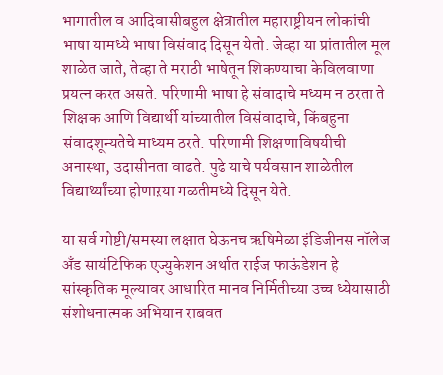भागातील व आदिवासीबहुल क्षेत्रातील महाराष्ट्रीयन लोकांची भाषा यामध्ये भाषा विसंवाद दिसून येतो. जेव्हा या प्रांतातील मूल शाळेत जाते, तेव्हा ते मराठी भाषेतून शिकण्याचा केविलवाणा प्रयत्न करत असते. परिणामी भाषा हे संवादाचे मध्यम न ठरता ते शिक्षक आणि विद्यार्थी यांच्यातील विसंवादाचे, किंबहुना संवादशून्यतेचे माध्यम ठरते. परिणामी शिक्षणाविषयीची अनास्था, उदासीनता वाढते. पुढे याचे पर्यवसान शाळेतील विद्यार्थ्यांच्या होणाऱया गळतीमध्ये दिसून येते.

या सर्व गोष्टी/समस्या लक्षात घेऊनच ऋषिमेळा इंडिजीनस नॉलेज अँड सायंटिफिक एज्युकेशन अर्थात राईज फाऊंडेशन हे सांस्कृतिक मूल्यावर आधारित मानव निर्मितीच्या उच्च ध्येयासाठी संशोधनात्मक अभियान राबवत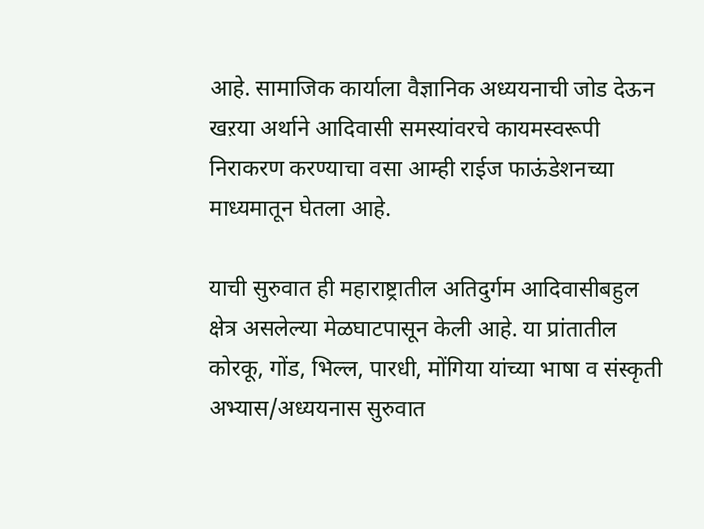आहे. सामाजिक कार्याला वैज्ञानिक अध्ययनाची जोड देऊन खऱया अर्थाने आदिवासी समस्यांवरचे कायमस्वरूपी निराकरण करण्याचा वसा आम्ही राईज फाऊंडेशनच्या माध्यमातून घेतला आहे.

याची सुरुवात ही महाराष्ट्रातील अतिदुर्गम आदिवासीबहुल क्षेत्र असलेल्या मेळघाटपासून केली आहे. या प्रांतातील कोरकू, गोंड, भिल्ल, पारधी, मोंगिया यांच्या भाषा व संस्कृती अभ्यास/अध्ययनास सुरुवात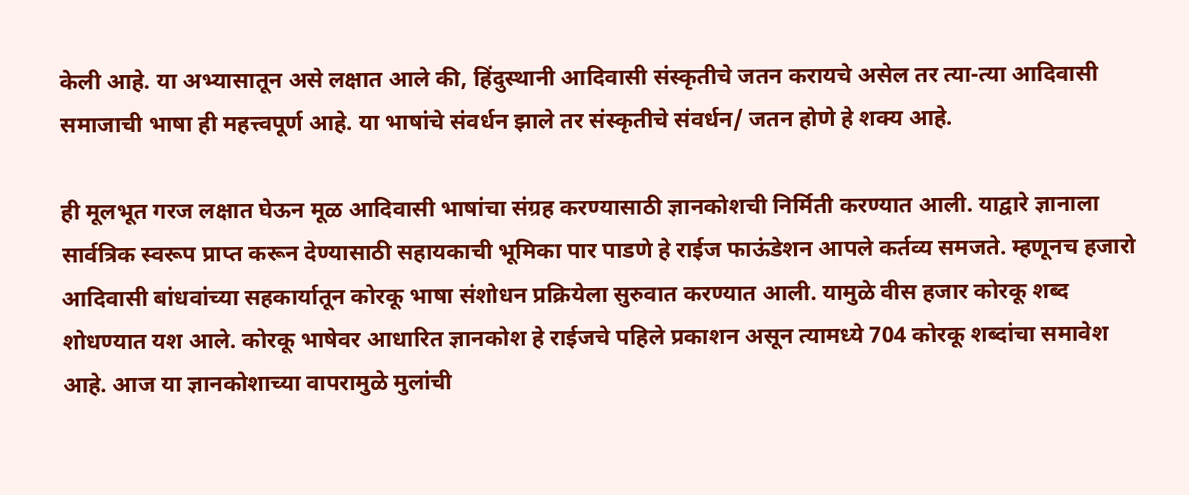केली आहे. या अभ्यासातून असे लक्षात आले की, हिंदुस्थानी आदिवासी संस्कृतीचे जतन करायचे असेल तर त्या-त्या आदिवासी समाजाची भाषा ही महत्त्वपूर्ण आहे. या भाषांचे संवर्धन झाले तर संस्कृतीचे संवर्धन/ जतन होणे हे शक्य आहे.

ही मूलभूत गरज लक्षात घेऊन मूळ आदिवासी भाषांचा संग्रह करण्यासाठी ज्ञानकोशची निर्मिती करण्यात आली. याद्वारे ज्ञानाला सार्वत्रिक स्वरूप प्राप्त करून देण्यासाठी सहायकाची भूमिका पार पाडणे हे राईज फाऊंडेशन आपले कर्तव्य समजते. म्हणूनच हजारो आदिवासी बांधवांच्या सहकार्यातून कोरकू भाषा संशोधन प्रक्रियेला सुरुवात करण्यात आली. यामुळे वीस हजार कोरकू शब्द शोधण्यात यश आले. कोरकू भाषेवर आधारित ज्ञानकोश हे राईजचे पहिले प्रकाशन असून त्यामध्ये 704 कोरकू शब्दांचा समावेश आहे. आज या ज्ञानकोशाच्या वापरामुळे मुलांची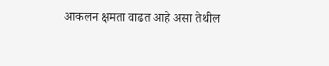आकलन क्षमता वाढत आहे असा तेथील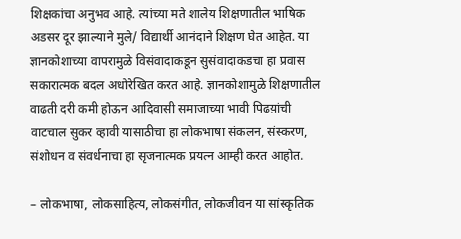शिक्षकांचा अनुभव आहे. त्यांच्या मते शालेय शिक्षणातील भाषिक अडसर दूर झाल्याने मुले/ विद्यार्थी आनंदाने शिक्षण घेत आहेत. या ज्ञानकोशाच्या वापरामुळे विसंवादाकडून सुसंवादाकडचा हा प्रवास सकारात्मक बदल अधोरेखित करत आहे. ज्ञानकोशामुळे शिक्षणातील वाढती दरी कमी होऊन आदिवासी समाजाच्या भावी पिढय़ांची वाटचाल सुकर व्हावी यासाठीचा हा लोकभाषा संकलन, संस्करण, संशोधन व संवर्धनाचा हा सृजनात्मक प्रयत्न आम्ही करत आहोत.

– लोकभाषा, लोकसाहित्य, लोकसंगीत, लोकजीवन या सांस्कृतिक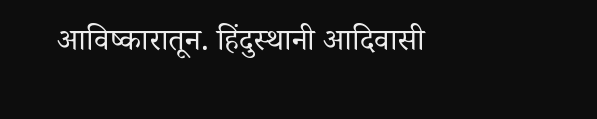आविष्कारातून. हिंदुस्थानी आदिवासी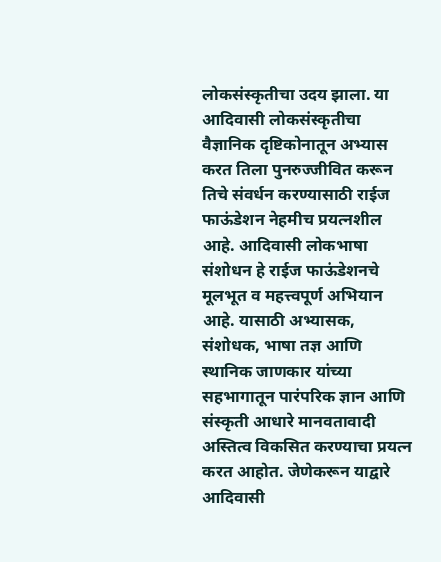लोकसंस्कृतीचा उदय झाला. या आदिवासी लोकसंस्कृतीचा वैज्ञानिक दृष्टिकोनातून अभ्यास करत तिला पुनरुज्जीवित करून तिचे संवर्धन करण्यासाठी राईज फाऊंडेशन नेहमीच प्रयत्नशील आहे. आदिवासी लोकभाषा संशोधन हे राईज फाऊंडेशनचे मूलभूत व महत्त्वपूर्ण अभियान आहे. यासाठी अभ्यासक, संशोधक, भाषा तज्ञ आणि स्थानिक जाणकार यांच्या सहभागातून पारंपरिक ज्ञान आणि संस्कृती आधारे मानवतावादी अस्तित्व विकसित करण्याचा प्रयत्न करत आहोत. जेणेकरून याद्वारे आदिवासी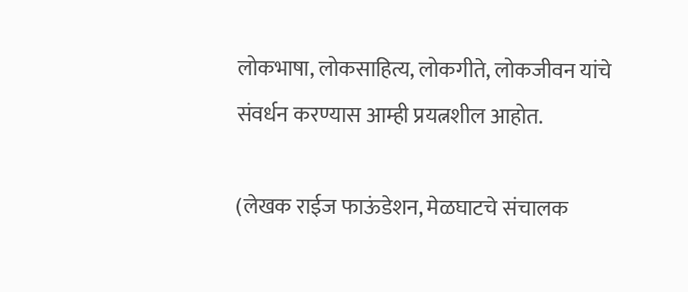लोकभाषा, लोकसाहित्य, लोकगीते, लोकजीवन यांचे संवर्धन करण्यास आम्ही प्रयत्नशील आहोत.

(लेखक राईज फाऊंडेशन, मेळघाटचे संचालक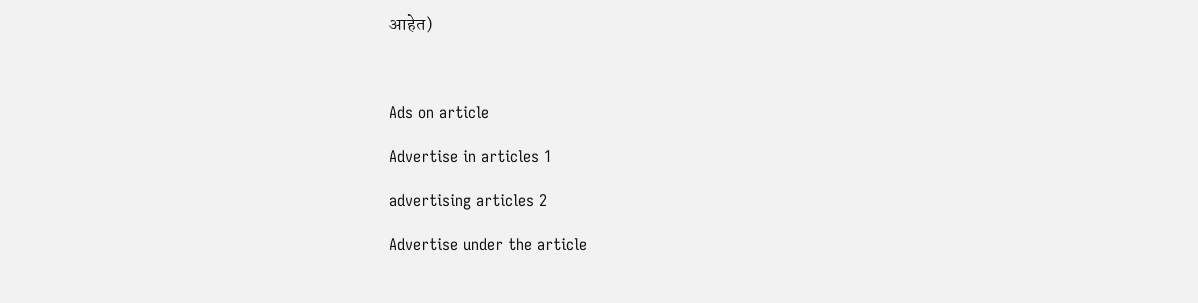आहेत)



Ads on article

Advertise in articles 1

advertising articles 2

Advertise under the article